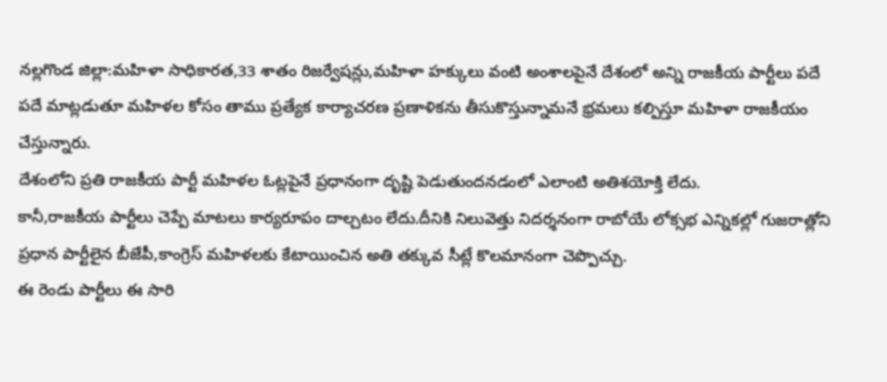నల్లగొండ జిల్లా:మహిళా సాధికారత,33 శాతం రిజర్వేషన్లు,మహిళా హక్కులు వంటి అంశాలపైనే దేశంలో అన్ని రాజకీయ పార్టీలు పదే పదే మాట్లడుతూ మహిళల కోసం తాము ప్రత్యేక కార్యాచరణ ప్రణాళికను తీసుకొస్తున్నామనే భ్రమలు కల్పిస్తూ మహిళా రాజకీయం చేస్తున్నారు.
దేశంలోని ప్రతి రాజకీయ పార్టీ మహిళల ఓట్లపైనే ప్రధానంగా దృష్టి పెడుతుందనడంలో ఎలాంటి అతిశయోక్తి లేదు.
కానీ,రాజకీయ పార్టీలు చెప్పే మాటలు కార్యరూపం దాల్చటం లేదు.దీనికి నిలువెత్తు నిదర్శనంగా రాబోయే లోక్సభ ఎన్నికల్లో గుజరాత్లోని ప్రధాన పార్టీలైన బీజేపీ,కాంగ్రెస్ మహిళలకు కేటాయించిన అతి తక్కువ సీట్లే కొలమానంగా చెప్పొచ్చు.
ఈ రెండు పార్టీలు ఈ సారి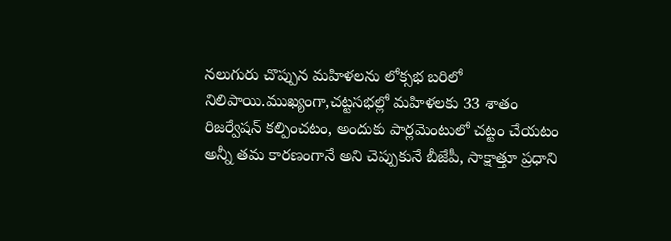నలుగురు చొప్పున మహిళలను లోక్సభ బరిలో నిలిపాయి.ముఖ్యంగా,చట్టసభల్లో మహిళలకు 33 శాతం రిజర్వేషన్ కల్పించటం, అందుకు పార్లమెంటులో చట్టం చేయటం అన్నీ తమ కారణంగానే అని చెప్పుకునే బీజేపీ, సాక్షాత్తూ ప్రధాని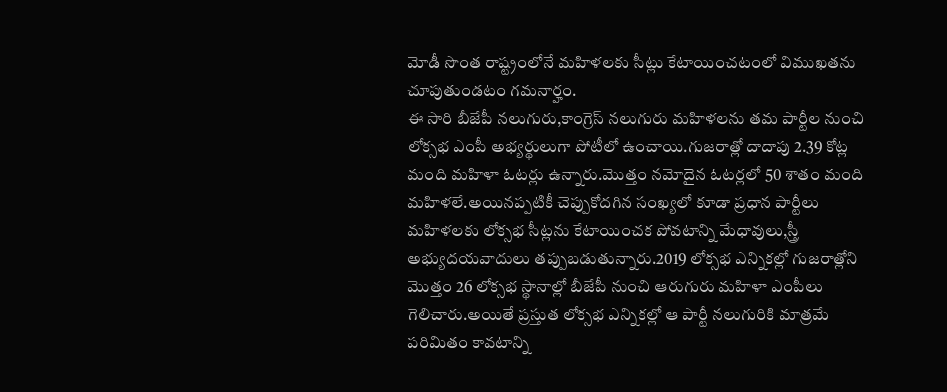మోడీ సొంత రాష్ట్రంలోనే మహిళలకు సీట్లు కేటాయించటంలో విముఖతను చూపుతుండటం గమనార్హం.
ఈ సారి బీజేపీ నలుగురు,కాంగ్రెస్ నలుగురు మహిళలను తమ పార్టీల నుంచి లోక్సభ ఎంపీ అభ్యర్థులుగా పోటీలో ఉంచాయి.గుజరాత్లో దాదాపు 2.39 కోట్ల మంది మహిళా ఓటర్లు ఉన్నారు.మొత్తం నమోదైన ఓటర్లలో 50 శాతం మంది మహిళలే.అయినప్పటికీ చెప్పుకోదగిన సంఖ్యలో కూడా ప్రధాన పార్టీలు మహిళలకు లోక్సభ సీట్లను కేటాయించక పోవటాన్ని మేధావులు,స్త్రీ అభ్యుదయవాదులు తప్పుబడుతున్నారు.2019 లోక్సభ ఎన్నికల్లో గుజరాత్లోని మొత్తం 26 లోక్సభ స్థానాల్లో బీజేపీ నుంచి ఆరుగురు మహిళా ఎంపీలు గెలిచారు.అయితే ప్రస్తుత లోక్సభ ఎన్నికల్లో ఆ పార్టీ నలుగురికి మాత్రమే పరిమితం కావటాన్ని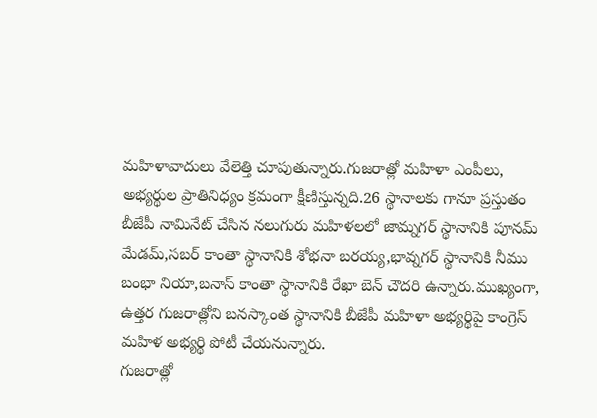మహిళావాదులు వేలెత్తి చూపుతున్నారు.గుజరాత్లో మహిళా ఎంపీలు, అభ్యర్థుల ప్రాతినిధ్యం క్రమంగా క్షీణిస్తున్నది.26 స్థానాలకు గానూ ప్రస్తుతం బీజేపీ నామినేట్ చేసిన నలుగురు మహిళలలో జామ్నగర్ స్థానానికి పూనమ్ మేడమ్,సబర్ కాంతా స్థానానికి శోభనా బరయ్య,భావ్నగర్ స్థానానికి నీము బంభా నియా,బనాస్ కాంతా స్థానానికి రేఖా బెన్ చౌదరి ఉన్నారు.ముఖ్యంగా, ఉత్తర గుజరాత్లోని బనస్కాంత స్థానానికి బీజేపీ మహిళా అభ్యర్థిపై కాంగ్రెస్ మహిళ అభ్యర్థి పోటీ చేయనున్నారు.
గుజరాత్లో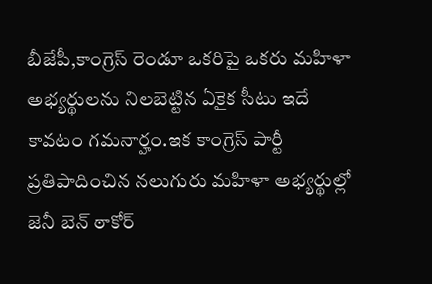బీజేపీ,కాంగ్రెస్ రెండూ ఒకరిపై ఒకరు మహిళా అభ్యర్థులను నిలబెట్టిన ఏకైక సీటు ఇదే కావటం గమనార్హం.ఇక కాంగ్రెస్ పార్టీ ప్రతిపాదించిన నలుగురు మహిళా అభ్యర్థుల్లో జెనీ బెన్ ఠాకోర్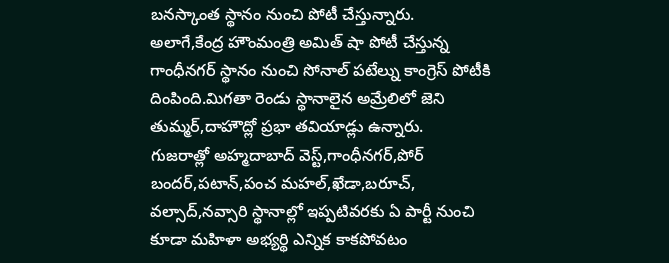బనస్కాంత స్థానం నుంచి పోటీ చేస్తున్నారు.
అలాగే,కేంద్ర హౌంమంత్రి అమిత్ షా పోటీ చేస్తున్న గాంధీనగర్ స్థానం నుంచి సోనాల్ పటేల్ను కాంగ్రెస్ పోటీకి దింపింది.మిగతా రెండు స్థానాలైన అమ్రేలిలో జెని తుమ్మర్,దాహౌద్లో ప్రభా తవియాడ్లు ఉన్నారు.
గుజరాత్లో అహ్మదాబాద్ వెస్ట్,గాంధీనగర్,పోర్ బందర్,పటాన్,పంచ మహల్,ఖేడా,బరూచ్, వల్సాద్,నవ్సారి స్థానాల్లో ఇప్పటివరకు ఏ పార్టీ నుంచి కూడా మహిళా అభ్యర్థి ఎన్నిక కాకపోవటం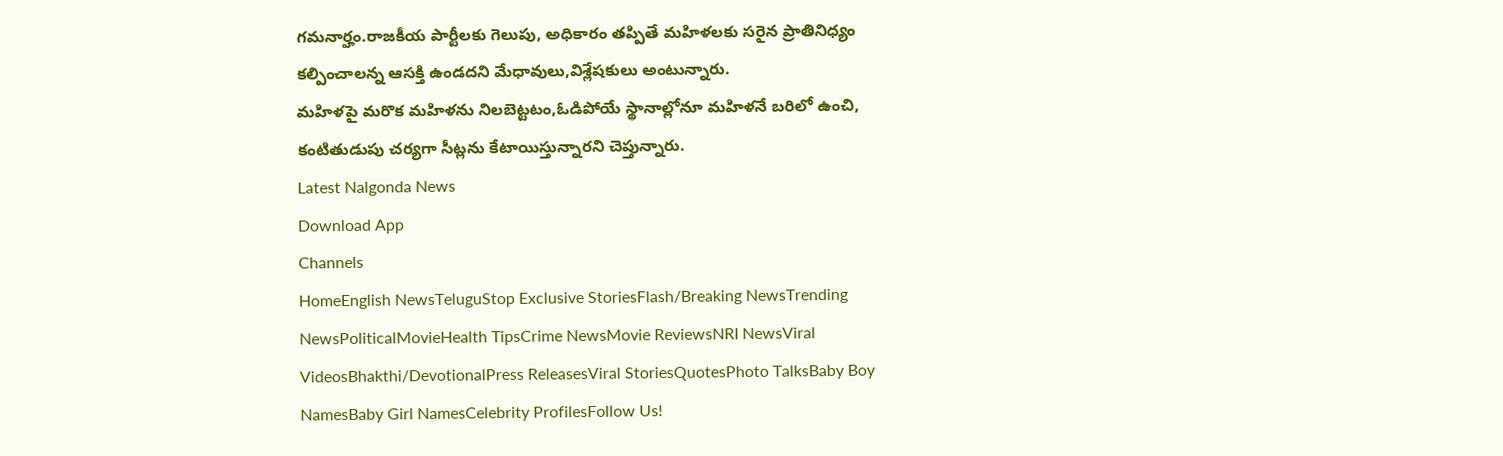గమనార్హం.రాజకీయ పార్టీలకు గెలుపు, అధికారం తప్పితే మహిళలకు సరైన ప్రాతినిధ్యం కల్పించాలన్న ఆసక్తి ఉండదని మేధావులు,విశ్లేషకులు అంటున్నారు.
మహిళపై మరొక మహిళను నిలబెట్టటం,ఓడిపోయే స్థానాల్లోనూ మహిళనే బరిలో ఉంచి, కంటితుడుపు చర్యగా సీట్లను కేటాయిస్తున్నారని చెప్తున్నారు.
Latest Nalgonda News
Download App
Channels
HomeEnglish NewsTeluguStop Exclusive StoriesFlash/Breaking NewsTrending NewsPoliticalMovieHealth TipsCrime NewsMovie ReviewsNRI NewsViral VideosBhakthi/DevotionalPress ReleasesViral StoriesQuotesPhoto TalksBaby Boy NamesBaby Girl NamesCelebrity ProfilesFollow Us!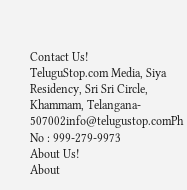Contact Us!
TeluguStop.com Media, Siya Residency, Sri Sri Circle, Khammam, Telangana- 507002info@telugustop.comPh No : 999-279-9973
About Us!
About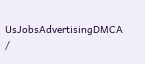UsJobsAdvertisingDMCA /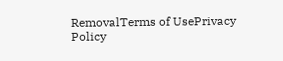RemovalTerms of UsePrivacy Policy